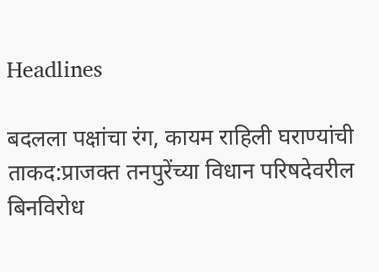Headlines

बदलला पक्षांचा रंग, कायम राहिली घराण्यांची ताकद:प्राजक्त तनपुरेंच्या विधान परिषदेवरील बिनविरोध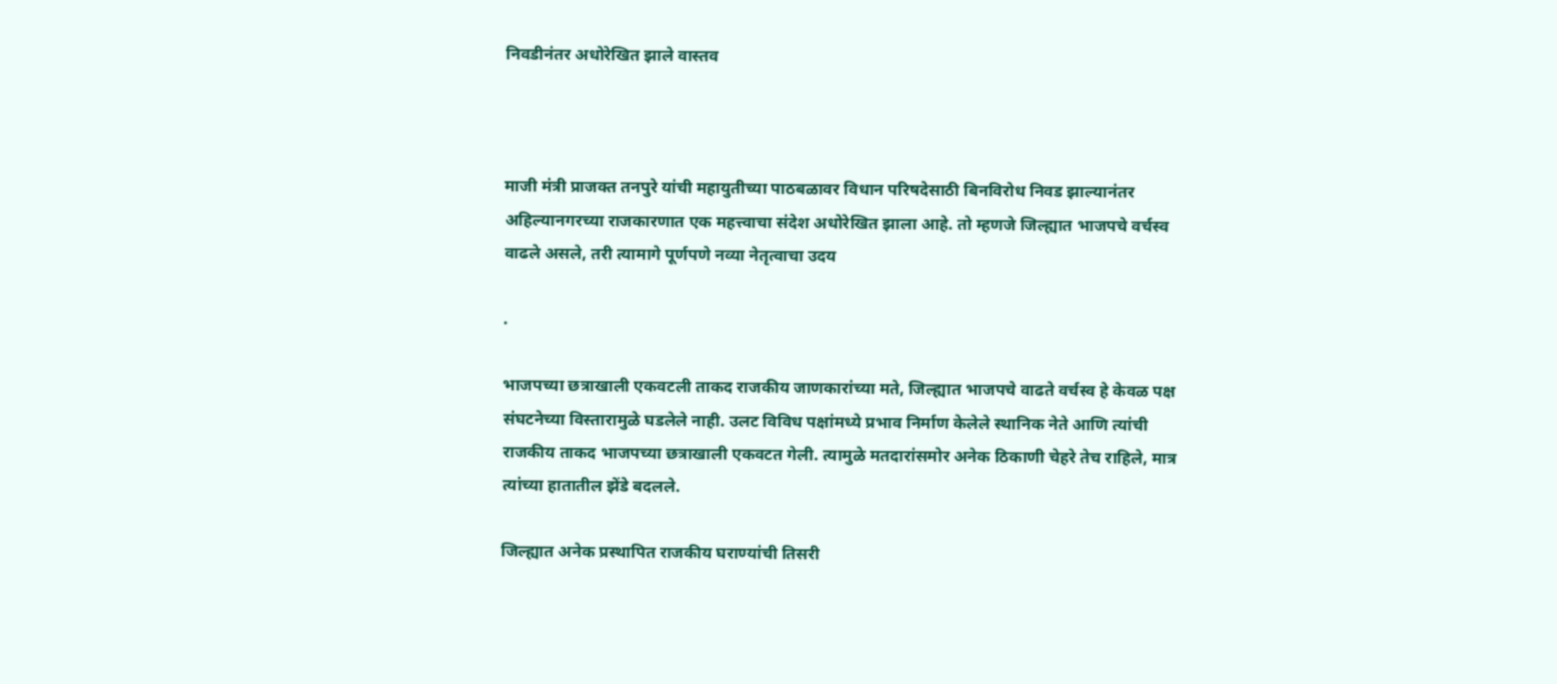निवडीनंतर अधोरेखित झाले वास्तव



माजी मंत्री प्राजक्त तनपुरे यांची महायुतीच्या पाठबळावर विधान परिषदेसाठी बिनविरोध निवड झाल्यानंतर अहिल्यानगरच्या राजकारणात एक महत्त्वाचा संदेश अधोरेखित झाला आहे. तो म्हणजे जिल्ह्यात भाजपचे वर्चस्व वाढले असले, तरी त्यामागे पूर्णपणे नव्या नेतृत्वाचा उदय

.

भाजपच्या छत्राखाली एकवटली ताकद राजकीय जाणकारांच्या मते, जिल्ह्यात भाजपचे वाढते वर्चस्व हे केवळ पक्ष संघटनेच्या विस्तारामुळे घडलेले नाही. उलट विविध पक्षांमध्ये प्रभाव निर्माण केलेले स्थानिक नेते आणि त्यांची राजकीय ताकद भाजपच्या छत्राखाली एकवटत गेली. त्यामुळे मतदारांसमोर अनेक ठिकाणी चेहरे तेच राहिले, मात्र त्यांच्या हातातील झेंडे बदलले.

जिल्ह्यात अनेक प्रस्थापित राजकीय घराण्यांची तिसरी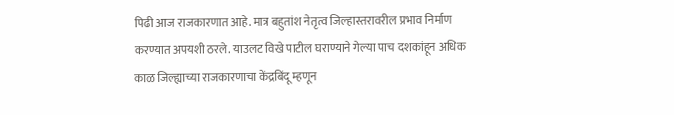पिढी आज राजकारणात आहे. मात्र बहुतांश नेतृत्व जिल्हास्तरावरील प्रभाव निर्माण करण्यात अपयशी ठरले. याउलट विखे पाटील घराण्याने गेल्या पाच दशकांहून अधिक काळ जिल्ह्याच्या राजकारणाचा केंद्रबिंदू म्हणून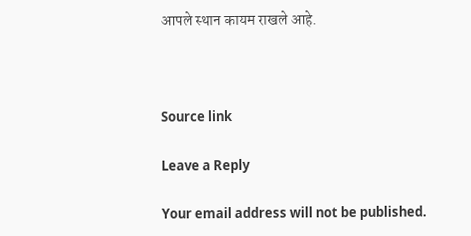आपले स्थान कायम राखले आहे.



Source link

Leave a Reply

Your email address will not be published.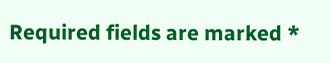Required fields are marked *